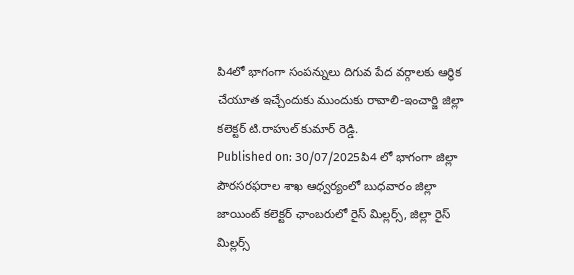పి4లో భాగంగా సంపన్నులు దిగువ పేద వర్గాలకు ఆర్థిక చేయూత ఇచ్చేందుకు ముందుకు రావాలి-ఇంచార్జి జిల్లా కలెక్టర్ టి.రాహుల్ కుమార్ రెడ్డి.
Published on: 30/07/2025పి4 లో భాగంగా జిల్లా పౌరసరఫరాల శాఖ ఆధ్వర్యంలో బుధవారం జిల్లా జాయింట్ కలెక్టర్ ఛాంబరులో రైస్ మిల్లర్స్, జిల్లా రైస్ మిల్లర్స్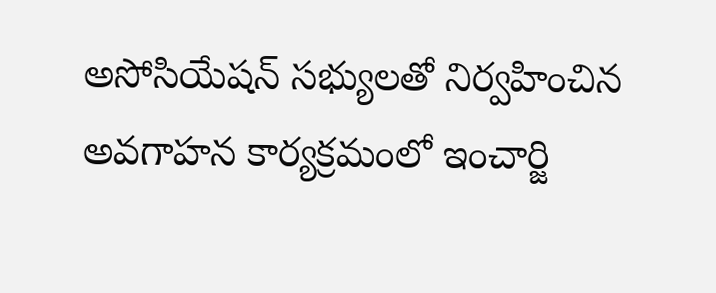అసోసియేషన్ సభ్యులతో నిర్వహించిన అవగాహన కార్యక్రమంలో ఇంచార్జి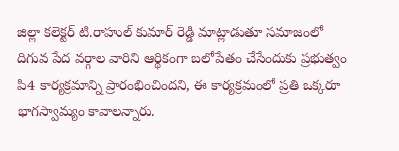జిల్లా కలెక్టర్ టి.రాహుల్ కుమార్ రెడ్డి మాట్లాడుతూ సమాజంలో దిగువ పేద వర్గాల వారిని ఆర్థికంగా బలోపేతం చేసేందుకు ప్రభుత్వం పి4 కార్యక్రమాన్ని ప్రారంభించిందని, ఈ కార్యక్రమంలో ప్రతి ఒక్కరూ భాగస్వామ్యం కావాలన్నారు.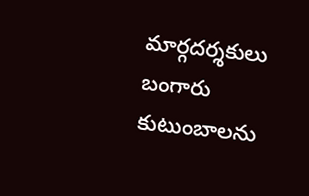మార్గదర్శకులు బంగారు కుటుంబాలను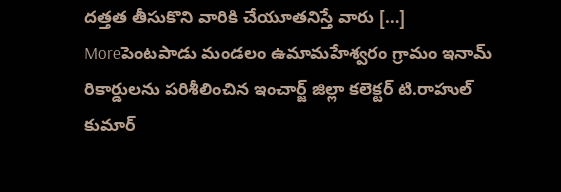దత్తత తీసుకొని వారికి చేయూతనిస్తే వారు […]
Moreపెంటపాడు మండలం ఉమామహేశ్వరం గ్రామం ఇనామ్ రికార్డులను పరిశీలించిన ఇంచార్జ్ జిల్లా కలెక్టర్ టి.రాహుల్ కుమార్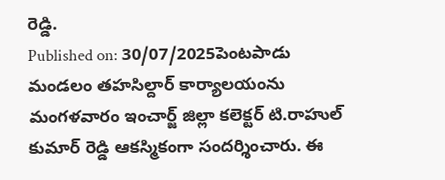రెడ్డి.
Published on: 30/07/2025పెంటపాడు మండలం తహసిల్దార్ కార్యాలయంను మంగళవారం ఇంచార్జ్ జిల్లా కలెక్టర్ టి.రాహుల్ కుమార్ రెడ్డి ఆకస్మికంగా సందర్శించారు. ఈ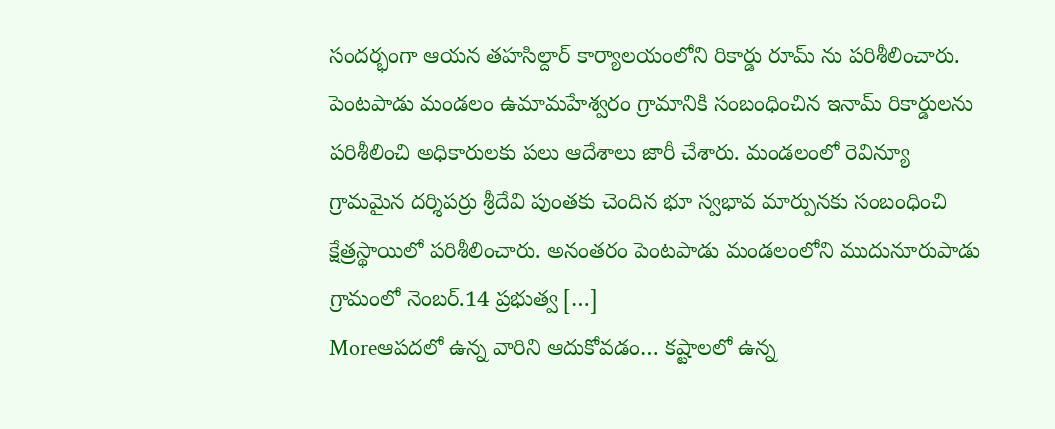సందర్భంగా ఆయన తహసిల్దార్ కార్యాలయంలోని రికార్డు రూమ్ ను పరిశీలించారు. పెంటపాడు మండలం ఉమామహేశ్వరం గ్రామానికి సంబంధించిన ఇనామ్ రికార్డులను పరిశీలించి అధికారులకు పలు ఆదేశాలు జారీ చేశారు. మండలంలో రెవిన్యూ గ్రామమైన దర్శిపర్రు శ్రీదేవి పుంతకు చెందిన భూ స్వభావ మార్పునకు సంబంధించి క్షేత్రస్థాయిలో పరిశీలించారు. అనంతరం పెంటపాడు మండలంలోని ముదునూరుపాడు గ్రామంలో నెంబర్.14 ప్రభుత్వ […]
Moreఆపదలో ఉన్న వారిని ఆదుకోవడం… కష్టాలలో ఉన్న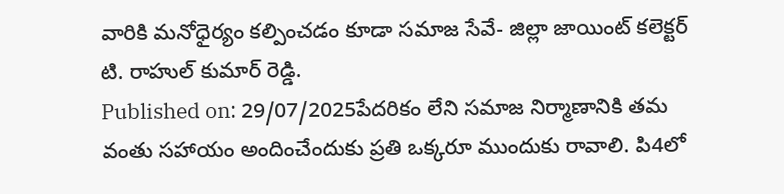వారికి మనోధైర్యం కల్పించడం కూడా సమాజ సేవే- జిల్లా జాయింట్ కలెక్టర్ టి. రాహుల్ కుమార్ రెడ్డి.
Published on: 29/07/2025పేదరికం లేని సమాజ నిర్మాణానికి తమ వంతు సహాయం అందించేందుకు ప్రతి ఒక్కరూ ముందుకు రావాలి. పి4లో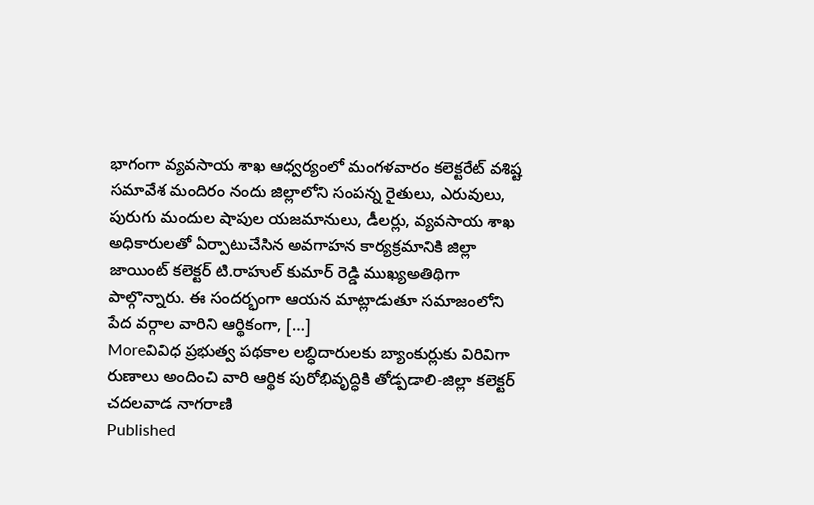భాగంగా వ్యవసాయ శాఖ ఆధ్వర్యంలో మంగళవారం కలెక్టరేట్ వశిష్ట సమావేశ మందిరం నందు జిల్లాలోని సంపన్న రైతులు, ఎరువులు, పురుగు మందుల షాపుల యజమానులు, డీలర్లు, వ్యవసాయ శాఖ అధికారులతో ఏర్పాటుచేసిన అవగాహన కార్యక్రమానికి జిల్లా జాయింట్ కలెక్టర్ టి.రాహుల్ కుమార్ రెడ్డి ముఖ్యఅతిథిగా పాల్గొన్నారు. ఈ సందర్భంగా ఆయన మాట్లాడుతూ సమాజంలోని పేద వర్గాల వారిని ఆర్థికంగా, […]
Moreవివిధ ప్రభుత్వ పథకాల లబ్ధిదారులకు బ్యాంకుర్లుకు విరివిగా రుణాలు అందించి వారి ఆర్థిక పురోభివృద్ధికి తోడ్పడాలి-జిల్లా కలెక్టర్ చదలవాడ నాగరాణి
Published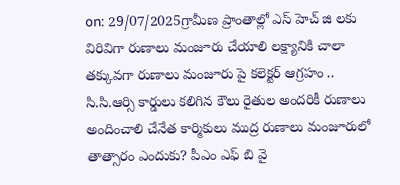on: 29/07/2025గ్రామీణ ప్రాంతాల్లో ఎస్ హెచ్ జి లకు విరివిగా రుణాలు మంజూరు చేయాలి లక్ష్యానికి చాలా తక్కువగా రుణాలు మంజూరు పై కలెక్టర్ ఆగ్రహం .. సి.సి.ఆర్సి కార్డులు కలిగిన కౌలు రైతుల అందరికీ రుణాలు అందించాలి చేనేత కార్మికులు ముద్ర రుణాలు మంజూరులో తాత్సారం ఎందుకు? పీఎం ఎఫ్ బి వై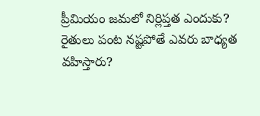ప్రీమియం జమలో నిర్లిప్తత ఎందుకు? రైతులు పంట నష్టపోతే ఎవరు బాధ్యత వహిస్తారు?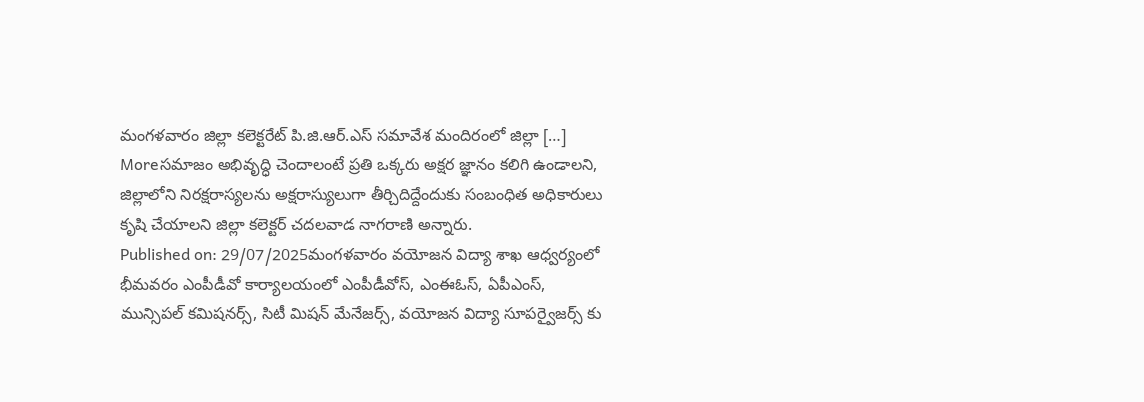మంగళవారం జిల్లా కలెక్టరేట్ పి.జి.ఆర్.ఎస్ సమావేశ మందిరంలో జిల్లా […]
Moreసమాజం అభివృద్ధి చెందాలంటే ప్రతి ఒక్కరు అక్షర జ్ఞానం కలిగి ఉండాలని, జిల్లాలోని నిరక్షరాస్యలను అక్షరాస్యులుగా తీర్చిదిద్దేందుకు సంబంధిత అధికారులు కృషి చేయాలని జిల్లా కలెక్టర్ చదలవాడ నాగరాణి అన్నారు.
Published on: 29/07/2025మంగళవారం వయోజన విద్యా శాఖ ఆధ్వర్యంలో భీమవరం ఎంపీడీవో కార్యాలయంలో ఎంపీడీవోస్, ఎంఈఓస్, ఏపీఎంస్, మున్సిపల్ కమిషనర్స్, సిటీ మిషన్ మేనేజర్స్, వయోజన విద్యా సూపర్వైజర్స్ కు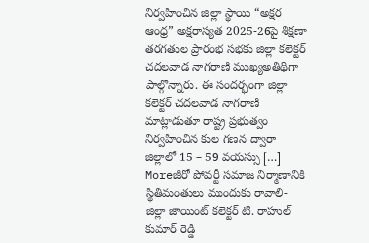నిర్వహించిన జిల్లా స్థాయి “అక్షర ఆంధ్ర” అక్షరాస్యత 2025-26పై శిక్షణా తరగతుల ప్రారంభ సభకు జిల్లా కలెక్టర్ చదలవాడ నాగరాణి ముఖ్యఅతిథిగా పాల్గొన్నారు. ఈ సందర్భంగా జిల్లా కలెక్టర్ చదలవాడ నాగరాణి మాట్లాడుతూ రాష్ట్ర ప్రభుత్వం నిర్వహించిన కుల గణన ద్వారా జిల్లాలో 15 – 59 వయస్సు […]
Moreజీరో పోవర్టీ సమాజ నిర్మాణానికి స్థితిమంతులు ముందుకు రావాలి-జిల్లా జాయింట్ కలెక్టర్ టి. రాహుల్ కుమార్ రెడ్డి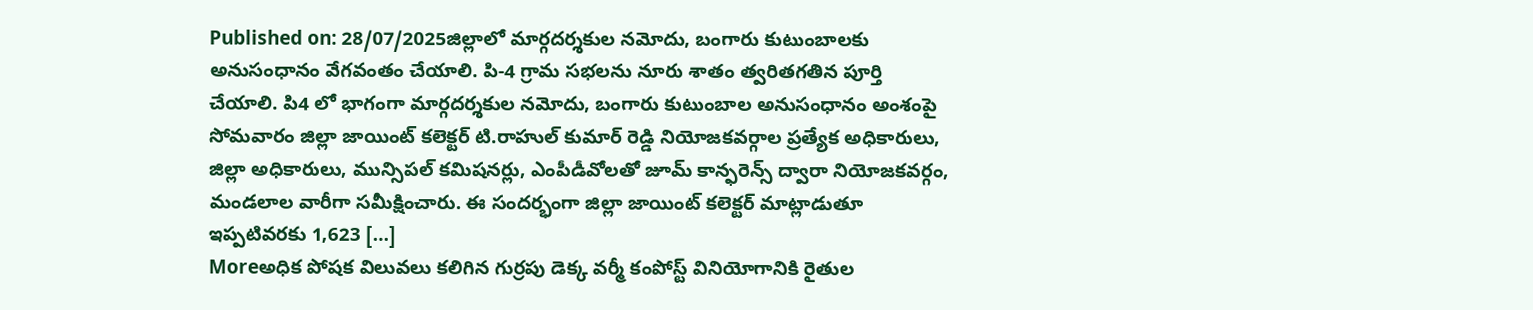Published on: 28/07/2025జిల్లాలో మార్గదర్శకుల నమోదు, బంగారు కుటుంబాలకు అనుసంధానం వేగవంతం చేయాలి. పి-4 గ్రామ సభలను నూరు శాతం త్వరితగతిన పూర్తి చేయాలి. పి4 లో భాగంగా మార్గదర్శకుల నమోదు, బంగారు కుటుంబాల అనుసంధానం అంశంపై సోమవారం జిల్లా జాయింట్ కలెక్టర్ టి.రాహుల్ కుమార్ రెడ్డి నియోజకవర్గాల ప్రత్యేక అధికారులు, జిల్లా అధికారులు, మున్సిపల్ కమిషనర్లు, ఎంపీడీవోలతో జూమ్ కాన్ఫరెన్స్ ద్వారా నియోజకవర్గం, మండలాల వారీగా సమీక్షించారు. ఈ సందర్భంగా జిల్లా జాయింట్ కలెక్టర్ మాట్లాడుతూ ఇప్పటివరకు 1,623 […]
Moreఅధిక పోషక విలువలు కలిగిన గుర్రపు డెక్క వర్మీ కంపోస్ట్ వినియోగానికి రైతుల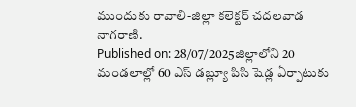ముందుకు రావాలి-జిల్లా కలెక్టర్ చదలవాడ నాగరాణి.
Published on: 28/07/2025జిల్లాలోని 20 మండలాల్లో 60 ఎస్ డబ్ల్యూ పిసి షెడ్ల ఏర్పాటుకు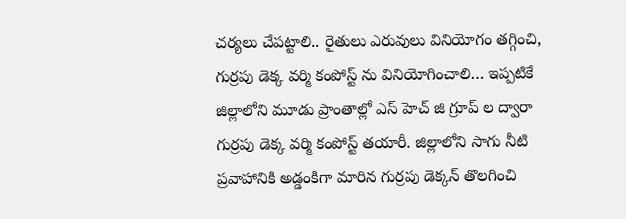చర్యలు చేపట్టాలి.. రైతులు ఎరువులు వినియోగం తగ్గించి, గుర్రపు డెక్క వర్మి కంపోస్ట్ ను వినియోగించాలి… ఇప్పటికే జిల్లాలోని మూడు ప్రాంతాల్లో ఎస్ హెచ్ జి గ్రూప్ ల ద్వారా గుర్రపు డెక్క వర్మి కంపోస్ట్ తయారీ. జిల్లాలోని సాగు నీటి ప్రవాహానికి అడ్డంకిగా మారిన గుర్రపు డెక్కన్ తొలగించి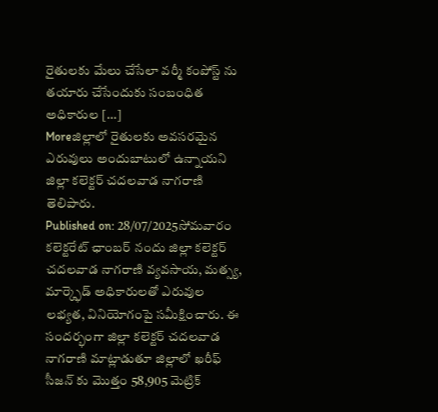రైతులకు మేలు చేసేలా వర్మీ కంపోస్ట్ ను తయారు చేసేందుకు సంబంధిత అధికారుల […]
Moreజిల్లాలో రైతులకు అవసరమైన ఎరువులు అందుబాటులో ఉన్నాయని జిల్లా కలెక్టర్ చదలవాడ నాగరాణి తెలిపారు.
Published on: 28/07/2025సోమవారం కలెక్టరేట్ ఛాంబర్ నందు జిల్లా కలెక్టర్ చదలవాడ నాగరాణి వ్యవసాయ, మత్స్య, మార్క్ఫెడ్ అధికారులతో ఎరువుల లభ్యత, వినియోగంపై సమీక్షించారు. ఈ సందర్భంగా జిల్లా కలెక్టర్ చదలవాడ నాగరాణి మాట్లాడుతూ జిల్లాలో ఖరీఫ్ సీజన్ కు మొత్తం 58,905 మెట్రిక్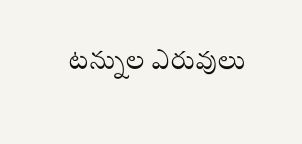టన్నుల ఎరువులు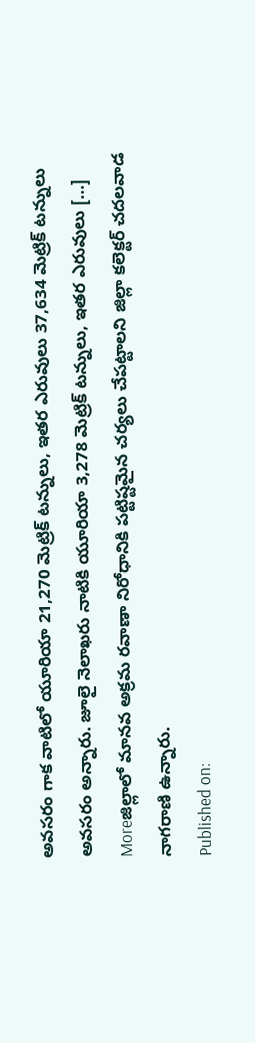అవసరం గాక వాటిలో యూరియా 21,270 మెట్రిక్ టన్నులు, ఇతర ఎరువులు 37,634 మెట్రిక్ టన్నులు అవసరం అన్నారు. జూలై నెలాఖరు నాటికి యూరియా 3,278 మెట్రిక్ టన్నులు, ఇతర ఎరువులు […]
Moreజిల్లాలో మానవ అక్రమ రవాణా నిరోధానికి పట్టిష్టమైన చర్యలు చేపట్టాలని జిల్లా కలెక్టర్ చదలవాడ నాగరాణి ఉన్నారు.
Published on: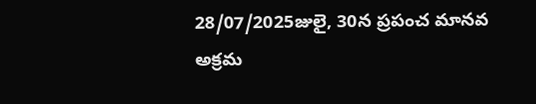28/07/2025జులై, 30న ప్రపంచ మానవ అక్రమ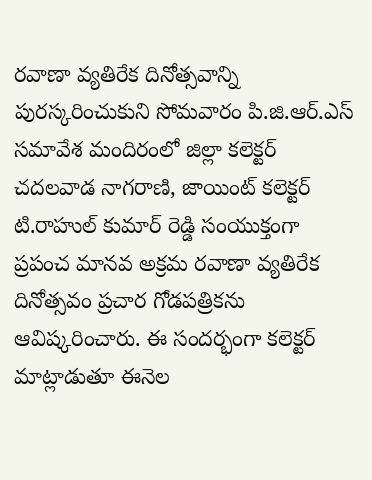రవాణా వ్యతిరేక దినోత్సవాన్ని పురస్కరించుకుని సోమవారం పి.జి.ఆర్.ఎస్ సమావేశ మందిరంలో జిల్లా కలెక్టర్ చదలవాడ నాగరాణి, జాయింట్ కలెక్టర్ టి.రాహుల్ కుమార్ రెడ్డి సంయుక్తంగా ప్రపంచ మానవ అక్రమ రవాణా వ్యతిరేక దినోత్సవం ప్రచార గోడపత్రికను ఆవిష్కరించారు. ఈ సందర్భంగా కలెక్టర్ మాట్లాడుతూ ఈనెల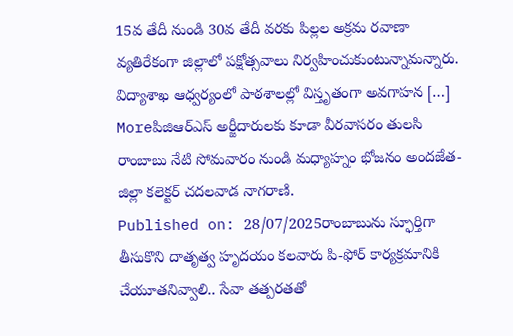15వ తేదీ నుండి 30వ తేదీ వరకు పిల్లల అక్రమ రవాణా వ్యతిరేకంగా జిల్లాలో పక్షోత్సవాలు నిర్వహించుకుంటున్నామన్నారు. విద్యాశాఖ ఆధ్వర్యంలో పాఠశాలల్లో విస్తృతంగా అవగాహన […]
Moreపిజిఆర్ఎస్ అర్జీదారులకు కూడా వీరవాసరం తులసి రాంబాబు నేటి సోమవారం నుండి మధ్యాహ్నం భోజనం అందజేత-జిల్లా కలెక్టర్ చదలవాడ నాగరాణి.
Published on: 28/07/2025రాంబాబును స్ఫూర్తిగా తీసుకొని దాతృత్వ హృదయం కలవారు పి-ఫోర్ కార్యక్రమానికి చేయూతనివ్వాలి.. సేవా తత్పరతతో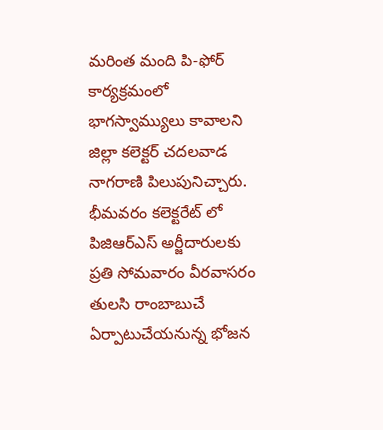మరింత మంది పి-ఫోర్ కార్యక్రమంలో భాగస్వామ్యులు కావాలని జిల్లా కలెక్టర్ చదలవాడ నాగరాణి పిలుపునిచ్చారు. భీమవరం కలెక్టరేట్ లో పిజిఆర్ఎస్ అర్జీదారులకు ప్రతి సోమవారం వీరవాసరం తులసి రాంబాబుచే ఏర్పాటుచేయనున్న భోజన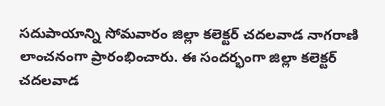సదుపాయాన్ని సోమవారం జిల్లా కలెక్టర్ చదలవాడ నాగరాణి లాంచనంగా ప్రారంభించారు. ఈ సందర్భంగా జిల్లా కలెక్టర్ చదలవాడ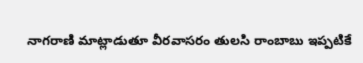నాగరాణి మాట్లాడుతూ వీరవాసరం తులసి రాంబాబు ఇప్పటికే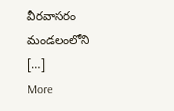వీరవాసరం మండలంలోని […]
More